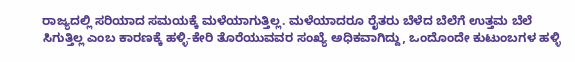ರಾಜ್ಯದಲ್ಲಿ ಸರಿಯಾದ ಸಮಯಕ್ಕೆ ಮಳೆಯಾಗುತ್ತಿಲ್ಲ. ಮಳೆಯಾದರೂ ರೈತರು ಬೆಳೆದ ಬೆಲೆಗೆ ಉತ್ತಮ ಬೆಲೆ ಸಿಗುತ್ತಿಲ್ಲ ಎಂಬ ಕಾರಣಕ್ಕೆ ಹಳ್ಳಿ-ಕೇರಿ ತೊರೆಯುವವರ ಸಂಖ್ಯೆ ಅಧಿಕವಾಗಿದ್ದು, ಒಂದೊಂದೇ ಕುಟುಂಬಗಳ ಹಳ್ಳಿ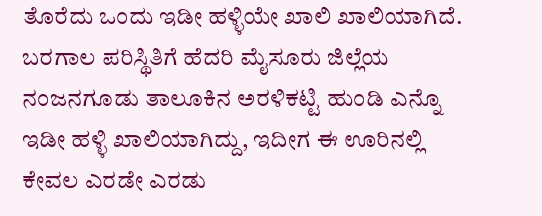ತೊರೆದು ಒಂದು ಇಡೀ ಹಳ್ಳಿಯೇ ಖಾಲಿ ಖಾಲಿಯಾಗಿದೆ. ಬರಗಾಲ ಪರಿಸ್ಥಿತಿಗೆ ಹೆದರಿ ಮೈಸೂರು ಜಿಲ್ಲೆಯ ನಂಜನಗೂಡು ತಾಲೂಕಿನ ಅರಳಿಕಟ್ಟಿ ಹುಂಡಿ ಎನ್ನೊ ಇಡೀ ಹಳ್ಳಿ ಖಾಲಿಯಾಗಿದ್ದು, ಇದೀಗ ಈ ಊರಿನಲ್ಲಿ ಕೇವಲ ಎರಡೇ ಎರಡು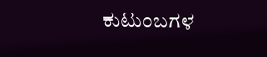ಕುಟುಂಬಗಳ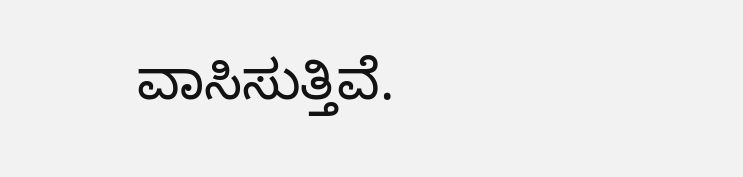ವಾಸಿಸುತ್ತಿವೆ.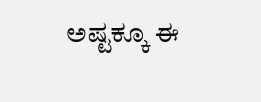ಅಷ್ಟಕ್ಕೂ ಈ